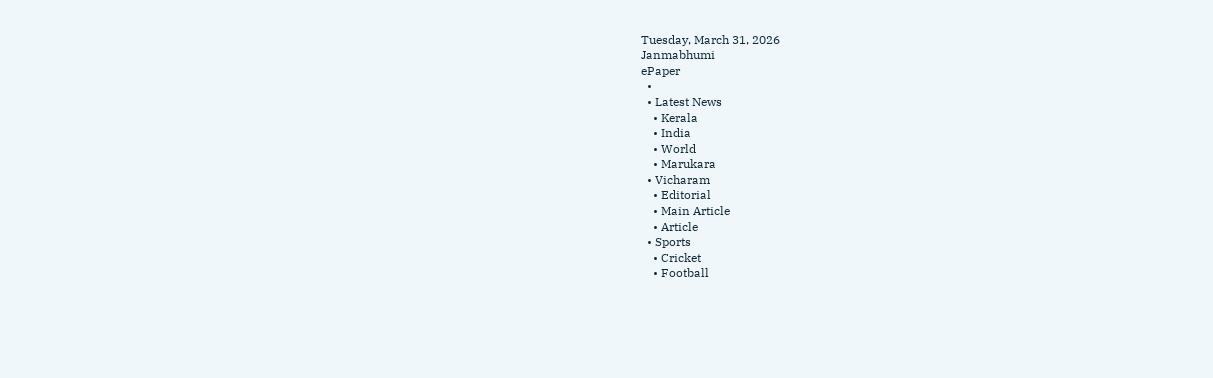Tuesday, March 31, 2026
Janmabhumi
ePaper
  •
  • Latest News
    • Kerala
    • India
    • World
    • Marukara
  • Vicharam
    • Editorial
    • Main Article
    • Article
  • Sports
    • Cricket
    • Football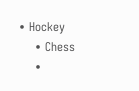• Hockey
    • Chess
    •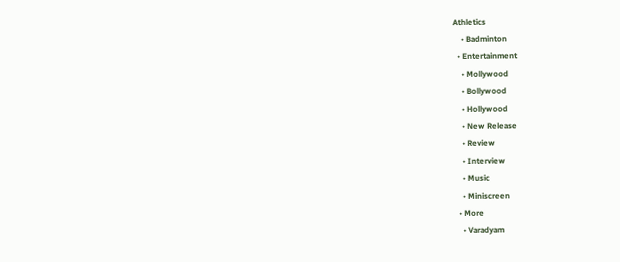Athletics
    • Badminton
  • Entertainment
    • Mollywood
    • Bollywood
    • Hollywood
    • New Release
    • Review
    • Interview
    • Music
    • Miniscreen
  • More
    • Varadyam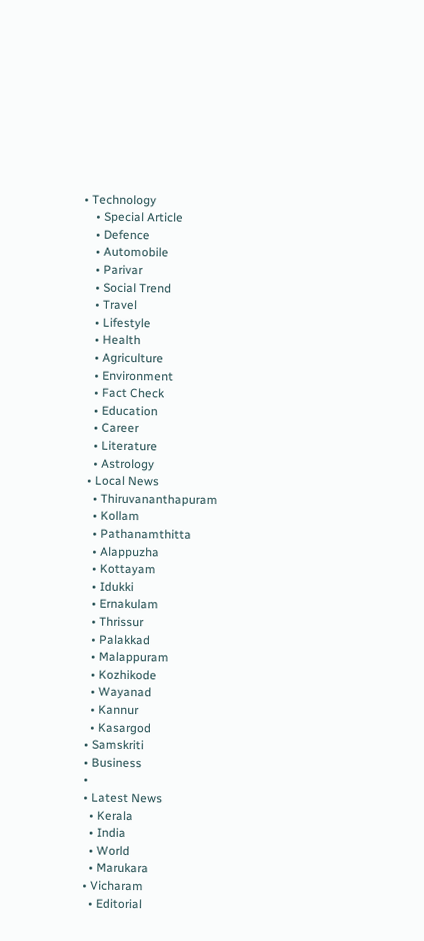• Technology
    • Special Article
    • Defence
    • Automobile
    • Parivar
    • Social Trend
    • Travel
    • Lifestyle
    • Health
    • Agriculture
    • Environment
    • Fact Check
    • Education
    • Career
    • Literature
    • Astrology
  • Local News
    • Thiruvananthapuram
    • Kollam
    • Pathanamthitta
    • Alappuzha
    • Kottayam
    • Idukki
    • Ernakulam
    • Thrissur
    • Palakkad
    • Malappuram
    • Kozhikode
    • Wayanad
    • Kannur
    • Kasargod
  • Samskriti
  • Business
  •
  • Latest News
    • Kerala
    • India
    • World
    • Marukara
  • Vicharam
    • Editorial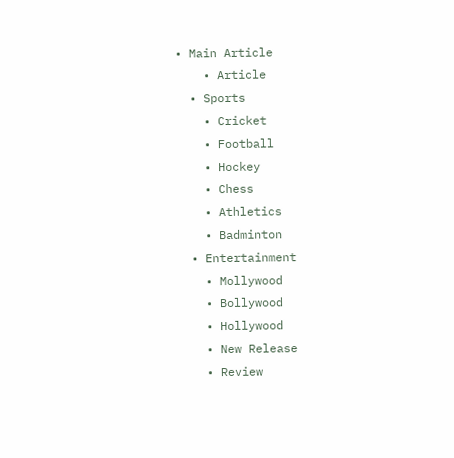• Main Article
    • Article
  • Sports
    • Cricket
    • Football
    • Hockey
    • Chess
    • Athletics
    • Badminton
  • Entertainment
    • Mollywood
    • Bollywood
    • Hollywood
    • New Release
    • Review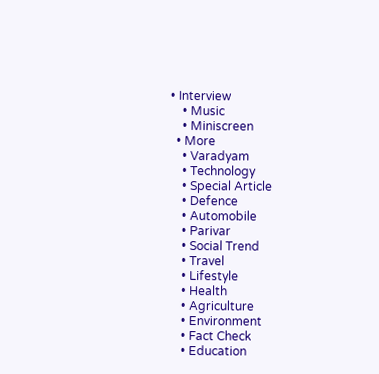• Interview
    • Music
    • Miniscreen
  • More
    • Varadyam
    • Technology
    • Special Article
    • Defence
    • Automobile
    • Parivar
    • Social Trend
    • Travel
    • Lifestyle
    • Health
    • Agriculture
    • Environment
    • Fact Check
    • Education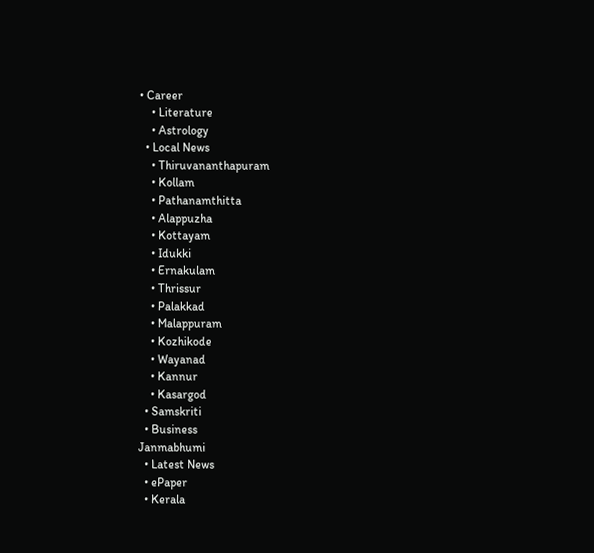• Career
    • Literature
    • Astrology
  • Local News
    • Thiruvananthapuram
    • Kollam
    • Pathanamthitta
    • Alappuzha
    • Kottayam
    • Idukki
    • Ernakulam
    • Thrissur
    • Palakkad
    • Malappuram
    • Kozhikode
    • Wayanad
    • Kannur
    • Kasargod
  • Samskriti
  • Business
Janmabhumi
  • Latest News
  • ePaper
  • Kerala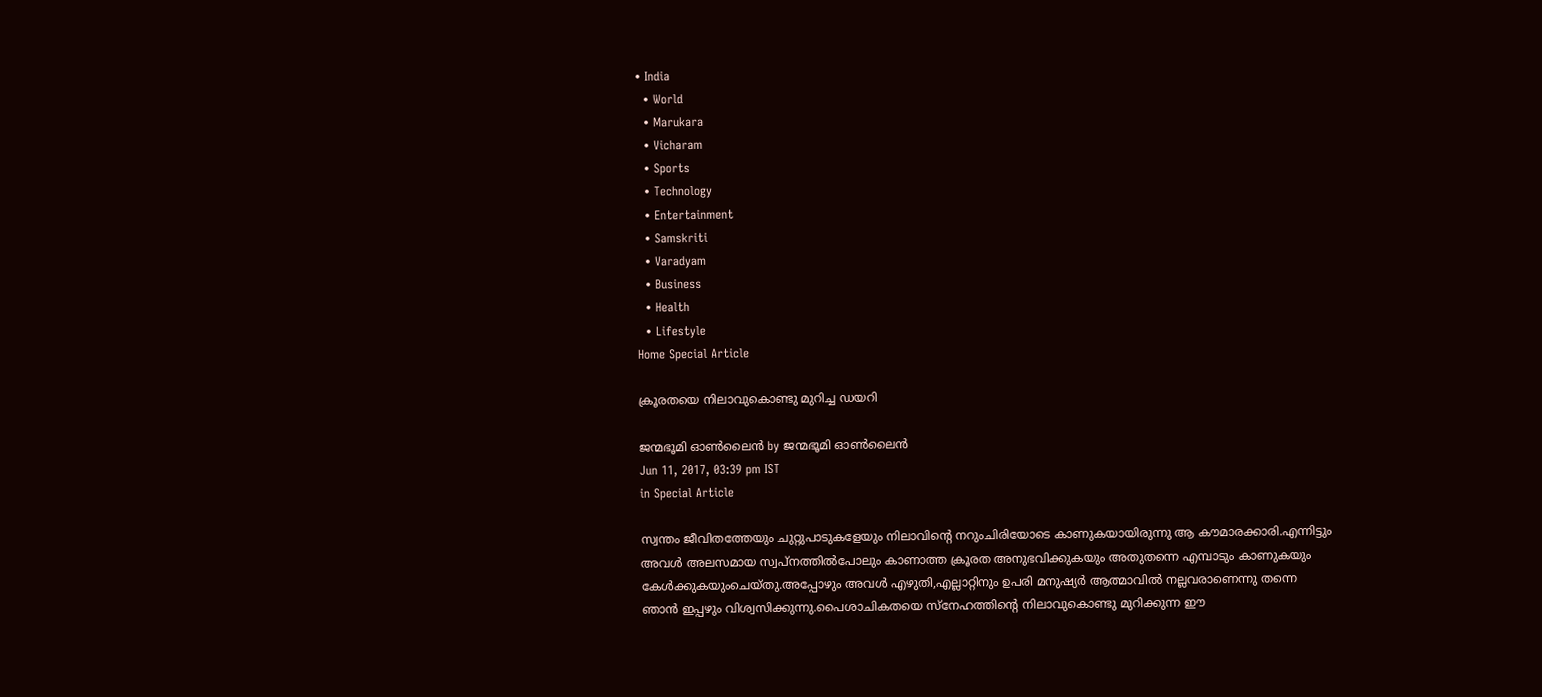• India
  • World
  • Marukara
  • Vicharam
  • Sports
  • Technology
  • Entertainment
  • Samskriti
  • Varadyam
  • Business
  • Health
  • Lifestyle
Home Special Article

ക്രൂരതയെ നിലാവുകൊണ്ടു മുറിച്ച ഡയറി

ജന്മഭൂമി ഓണ്‍ലൈന്‍ by ജന്മഭൂമി ഓണ്‍ലൈന്‍
Jun 11, 2017, 03:39 pm IST
in Special Article

സ്വന്തം ജീവിതത്തേയും ചുറ്റുപാടുകളേയും നിലാവിന്റെ നറുംചിരിയോടെ കാണുകയായിരുന്നു ആ കൗമാരക്കാരി.എന്നിട്ടും അവള്‍ അലസമായ സ്വപ്‌നത്തില്‍പോലും കാണാത്ത ക്രൂരത അനുഭവിക്കുകയും അതുതന്നെ എമ്പാടും കാണുകയും കേള്‍ക്കുകയുംചെയ്തു.അപ്പോഴും അവള്‍ എഴുതി,എല്ലാറ്റിനും ഉപരി മനുഷ്യര്‍ ആത്മാവില്‍ നല്ലവരാണെന്നു തന്നെ ഞാന്‍ ഇപ്പഴും വിശ്വസിക്കുന്നു.പൈശാചികതയെ സ്‌നേഹത്തിന്റെ നിലാവുകൊണ്ടു മുറിക്കുന്ന ഈ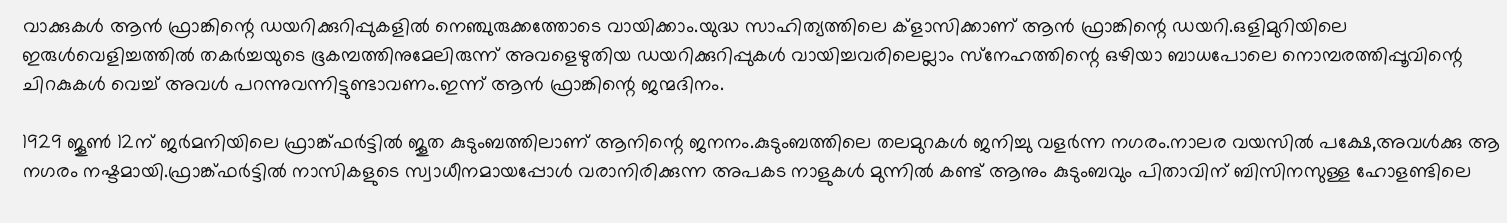വാക്കുകള്‍ ആന്‍ ഫ്രാങ്കിന്റെ ഡയറിക്കുറിപ്പുകളില്‍ നെഞ്ചുരുക്കത്തോടെ വായിക്കാം.യുദ്ധ സാഹിത്യത്തിലെ ക്‌ളാസിക്കാണ് ആന്‍ ഫ്രാങ്കിന്റെ ഡയറി.ഒളിമുറിയിലെ ഇരുള്‍വെളിച്ചത്തില്‍ തകര്‍ച്ചയുടെ ഭൂകമ്പത്തിനുമേലിരുന്ന് അവളെഴുതിയ ഡയറിക്കുറിപ്പുകള്‍ വായിച്ചവരിലെല്ലാം സ്‌നേഹത്തിന്റെ ഒഴിയാ ബാധപോലെ നൊമ്പരത്തിപ്പൂവിന്റെ ചിറകുകള്‍ വെച്ച് അവള്‍ പറന്നുവന്നിട്ടുണ്ടാവണം.ഇന്ന് ആന്‍ ഫ്രാങ്കിന്റെ ജന്മദിനം.

1929 ജൂണ്‍ 12ന് ജര്‍മനിയിലെ ഫ്രാങ്ക്ഫര്‍ട്ടില്‍ ജൂത കുടുംബത്തിലാണ് ആനിന്റെ ജനനം.കുടുംബത്തിലെ തലമുറകള്‍ ജനിച്ചു വളര്‍ന്ന നഗരം.നാലര വയസില്‍ പക്ഷേ,അവള്‍ക്കു ആ നഗരം നഷ്ടമായി.ഫ്രാങ്ക്ഫര്‍ട്ടില്‍ നാസികളുടെ സ്വാധീനമായപ്പോള്‍ വരാനിരിക്കുന്ന അപകട നാളുകള്‍ മുന്നില്‍ കണ്ട് ആനും കുടുംബവും പിതാവിന് ബിസിനസുള്ള ഹോളണ്ടിലെ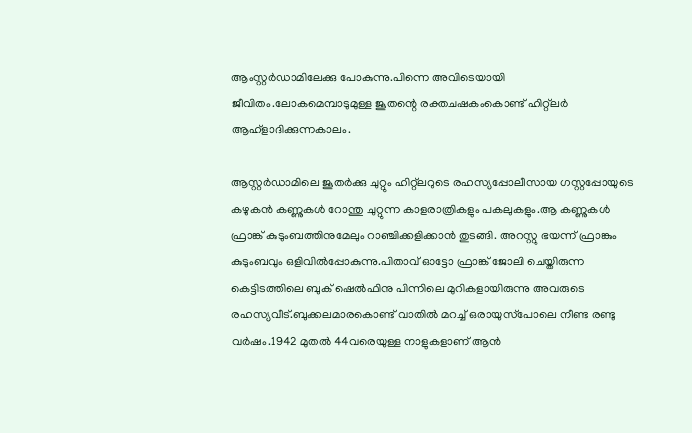ആംസ്റ്റര്‍ഡാമിലേക്കു പോകുന്നു.പിന്നെ അവിടെയായി ജീവിതം.ലോകമെമ്പാടുമുള്ള ജൂതന്റെ രക്തചഷകംകൊണ്ട് ഹിറ്റ്‌ലര്‍ ആഹ്‌ളാദിക്കുന്നകാലം.

ആസ്റ്റര്‍ഡാമിലെ ജൂതര്‍ക്കു ചുറ്റും ഹിറ്റ്‌ലറുടെ രഹസ്യപ്പോലീസായ ഗസ്റ്റപ്പോയുടെ കഴുകന്‍ കണ്ണുകള്‍ റോന്തു ചുറ്റുന്ന കാളരാത്രികളും പകലുകളും.ആ കണ്ണുകള്‍ ഫ്രാങ്ക് കുടുംബത്തിനുമേലും റാഞ്ചിക്കളിക്കാന്‍ തുടങ്ങി. അറസ്റ്റു ഭയന്ന് ഫ്രാങ്കും കുടുംബവും ഒളിവില്‍പ്പോകുന്നു.പിതാവ് ഓട്ടോ ഫ്രാങ്ക് ജോലി ചെയ്തിരുന്ന കെട്ടിടത്തിലെ ബുക് ഷെല്‍ഫിനു പിന്നിലെ മുറികളായിരുന്നു അവരുടെ രഹസ്യവീട്.ബുക്കലമാരകൊണ്ട് വാതില്‍ മറച്ച് ഒരായുസ്‌പോലെ നീണ്ട രണ്ടു വര്‍ഷം.1942 മുതല്‍ 44വരെയുള്ള നാളുകളാണ് ആന്‍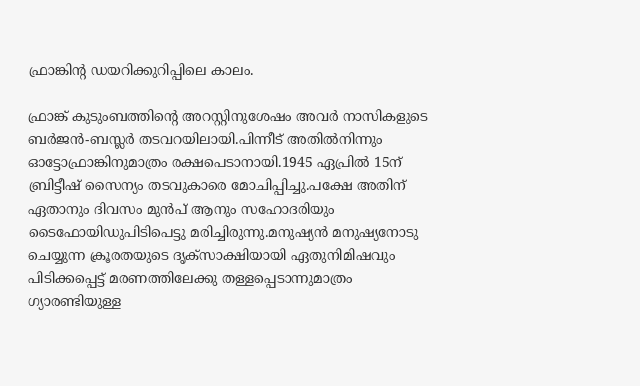ഫ്രാങ്കിന്റ ഡയറിക്കുറിപ്പിലെ കാലം.

ഫ്രാങ്ക് കുടുംബത്തിന്റെ അറസ്റ്റിനുശേഷം അവര്‍ നാസികളുടെ ബര്‍ജന്‍-ബസ്ലര്‍ തടവറയിലായി.പിന്നീട് അതില്‍നിന്നും ഓട്ടോഫ്രാങ്കിനുമാത്രം രക്ഷപെടാനായി.1945 ഏപ്രില്‍ 15ന് ബ്രിട്ടീഷ് സൈന്യം തടവുകാരെ മോചിപ്പിച്ചു.പക്ഷേ അതിന് ഏതാനും ദിവസം മുന്‍പ് ആനും സഹോദരിയും ടൈഫോയിഡുപിടിപെട്ടു മരിച്ചിരുന്നു.മനുഷ്യന്‍ മനുഷ്യനോടു ചെയ്യുന്ന ക്രൂരതയുടെ ദൃക്‌സാക്ഷിയായി ഏതുനിമിഷവും പിടിക്കപ്പെട്ട് മരണത്തിലേക്കു തള്ളപ്പെടാന്നുമാത്രം ഗ്യാരണ്ടിയുള്ള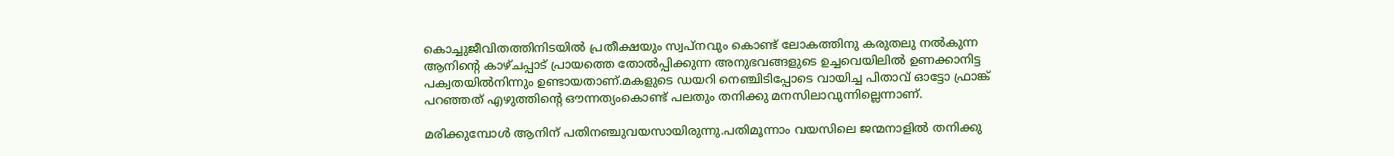കൊച്ചുജീവിതത്തിനിടയില്‍ പ്രതീക്ഷയും സ്വപ്‌നവും കൊണ്ട് ലോകത്തിനു കരുതലു നല്‍കുന്ന ആനിന്റെ കാഴ്ചപ്പാട് പ്രായത്തെ തോല്‍പ്പിക്കുന്ന അനുഭവങ്ങളുടെ ഉച്ചവെയിലില്‍ ഉണക്കാനിട്ട പക്വതയില്‍നിന്നും ഉണ്ടായതാണ്.മകളുടെ ഡയറി നെഞ്ചിടിപ്പോടെ വായിച്ച പിതാവ് ഓട്ടോ ഫ്രാങ്ക് പറഞ്ഞത് എഴുത്തിന്റെ ഔന്നത്യംകൊണ്ട് പലതും തനിക്കു മനസിലാവുന്നില്ലെന്നാണ്.

മരിക്കുമ്പോള്‍ ആനിന് പതിനഞ്ചുവയസായിരുന്നു.പതിമൂന്നാം വയസിലെ ജന്മനാളില്‍ തനിക്കു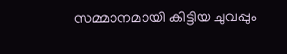സമ്മാനമായി കിട്ടിയ ചുവപ്പും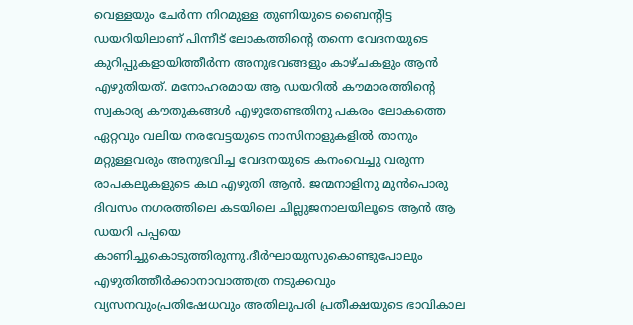വെള്ളയും ചേര്‍ന്ന നിറമുള്ള തുണിയുടെ ബൈന്റിട്ട ഡയറിയിലാണ് പിന്നീട് ലോകത്തിന്റെ തന്നെ വേദനയുടെ കുറിപ്പുകളായിത്തീര്‍ന്ന അനുഭവങ്ങളും കാഴ്ചകളും ആന്‍ എഴുതിയത്. മനോഹരമായ ആ ഡയറില്‍ കൗമാരത്തിന്റെ സ്വകാര്യ കൗതുകങ്ങള്‍ എഴുതേണ്ടതിനു പകരം ലോകത്തെ ഏറ്റവും വലിയ നരവേട്ടയുടെ നാസിനാളുകളില്‍ താനും മറ്റുള്ളവരും അനുഭവിച്ച വേദനയുടെ കനംവെച്ചു വരുന്ന രാപകലുകളുടെ കഥ എഴുതി ആന്‍. ജന്മനാളിനു മുന്‍പൊരു ദിവസം നഗരത്തിലെ കടയിലെ ചില്ലുജനാലയിലൂടെ ആന്‍ ആ ഡയറി പപ്പയെ കാണിച്ചുകൊടുത്തിരുന്നു.ദീര്‍ഘായുസുകൊണ്ടുപോലും എഴുതിത്തീര്‍ക്കാനാവാത്തത്ര നടുക്കവും വ്യസനവുംപ്രതിഷേധവും അതിലുപരി പ്രതീക്ഷയുടെ ഭാവികാല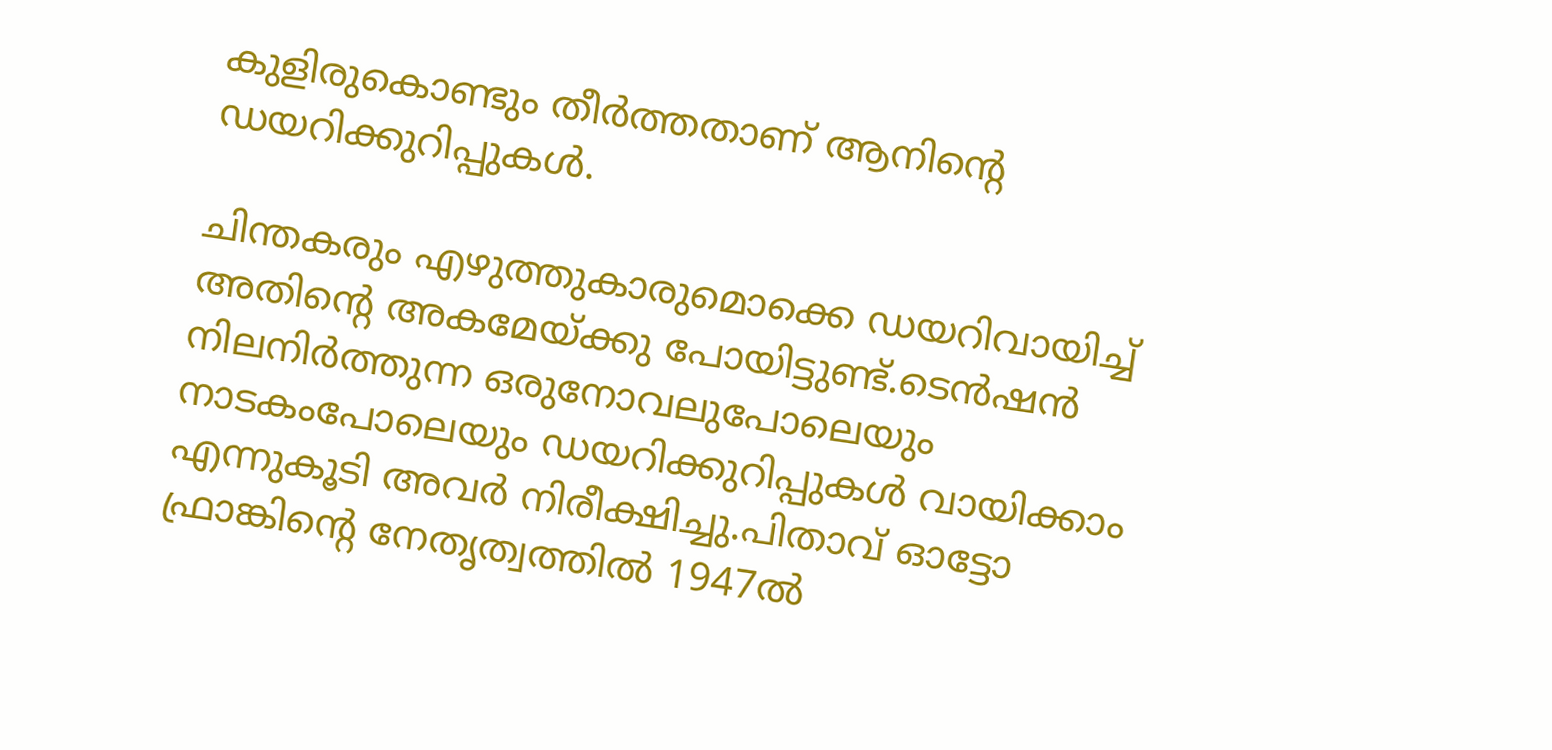കുളിരുകൊണ്ടും തീര്‍ത്തതാണ് ആനിന്റെ ഡയറിക്കുറിപ്പുകള്‍.

ചിന്തകരും എഴുത്തുകാരുമൊക്കെ ഡയറിവായിച്ച് അതിന്റെ അകമേയ്‌ക്കു പോയിട്ടുണ്ട്.ടെന്‍ഷന്‍ നിലനിര്‍ത്തുന്ന ഒരുനോവലുപോലെയും നാടകംപോലെയും ഡയറിക്കുറിപ്പുകള്‍ വായിക്കാം എന്നുകൂടി അവര്‍ നിരീക്ഷിച്ചു.പിതാവ് ഓട്ടോ ഫ്രാങ്കിന്റെ നേതൃത്വത്തില്‍ 1947ല്‍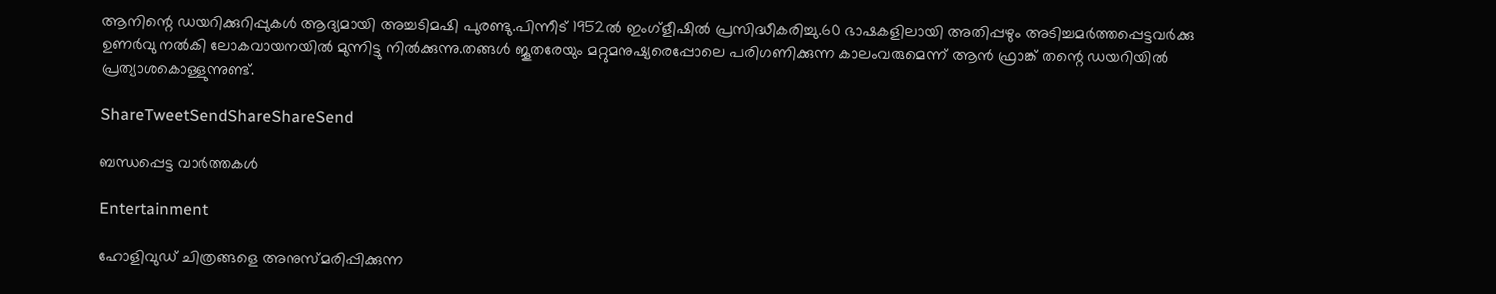ആനിന്റെ ഡയറിക്കുറിപ്പുകള്‍ ആദ്യമായി അച്ചടിമഷി പുരണ്ടു.പിന്നീട് 1952ല്‍ ഇംഗ്‌ളീഷില്‍ പ്രസിദ്ധീകരിച്ചു.60 ഭാഷകളിലായി അതിപ്പഴും അടിച്ചമര്‍ത്തപ്പെട്ടവര്‍ക്കു ഉണര്‍വു നല്‍കി ലോകവായനയില്‍ മുന്നിട്ടു നില്‍ക്കുന്നു.തങ്ങള്‍ ജൂതരേയും മറ്റുമനുഷ്യരെപ്പോലെ പരിഗണിക്കുന്ന കാലംവരുമെന്ന് ആന്‍ ഫ്രാങ്ക് തന്റെ ഡയറിയില്‍ പ്രത്യാശകൊള്ളുന്നുണ്ട്.

ShareTweetSendShareShareSend

ബന്ധപ്പെട്ട വാര്‍ത്തകള്‍

Entertainment

ഹോളിവുഡ് ചിത്രങ്ങളെ അനുസ്മരിപ്പിക്കുന്ന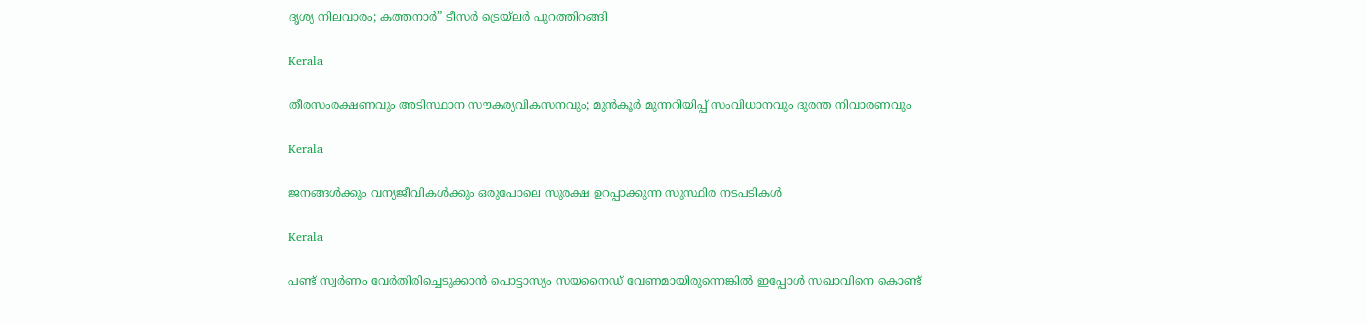ദൃശ്യ നിലവാരം; കത്തനാർ” ടീസർ ട്രെയ്‌ലർ പുറത്തിറങ്ങി

Kerala

തീരസംരക്ഷണവും അടിസ്ഥാന സൗകര്യവികസനവും; മുന്‍കൂര്‍ മുന്നറിയിപ്പ് സംവിധാനവും ദുരന്ത നിവാരണവും

Kerala

ജനങ്ങള്‍ക്കും വന്യജീവികള്‍ക്കും ഒരുപോലെ സുരക്ഷ ഉറപ്പാക്കുന്ന സുസ്ഥിര നടപടികള്‍

Kerala

പണ്ട് സ്വര്‍ണം വേര്‍തിരിച്ചെടുക്കാന്‍ പൊട്ടാസ്യം സയനൈഡ് വേണമായിരുന്നെങ്കില്‍ ഇപ്പോള്‍ സഖാവിനെ കൊണ്ട്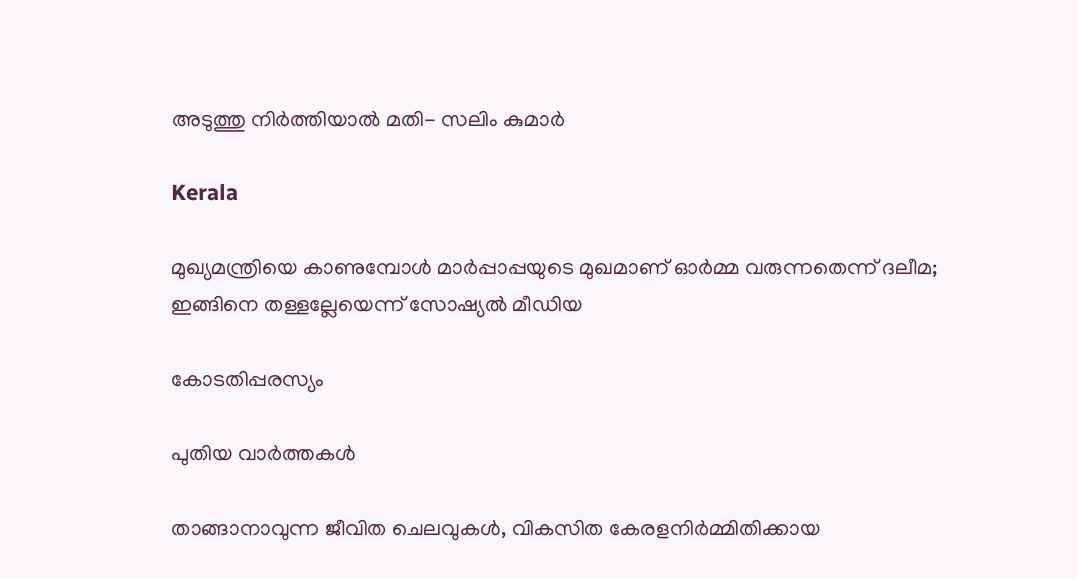അടുത്തു നിര്‍ത്തിയാല്‍ മതി- സലിം കുമാര്‍

Kerala

മുഖ്യമന്ത്രിയെ കാണുമ്പോള്‍ മാര്‍പ്പാപ്പയുടെ മുഖമാണ് ഓര്‍മ്മ വരുന്നതെന്ന് ദലീമ; ഇങ്ങിനെ തള്ളല്ലേയെന്ന് സോഷ്യല്‍ മീഡിയ

കോടതിപ്പരസ്യം

പുതിയ വാര്‍ത്തകള്‍

താങ്ങാനാവുന്ന ജീവിത ചെലവുകള്‍, വികസിത കേരളനിര്‍മ്മിതിക്കായ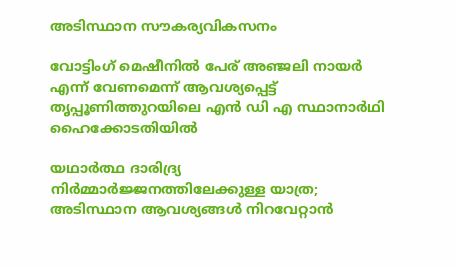അടിസ്ഥാന സൗകര്യവികസനം

വോട്ടിംഗ് മെഷീനില്‍ പേര് അഞ്ജലി നായര്‍ എന്ന് വേണമെന്ന് ആവശ്യപ്പെട്ട് തൃപ്പൂണിത്തുറയിലെ എന്‍ ഡി എ സ്ഥാനാര്‍ഥി ഹൈക്കോടതിയില്‍

യഥാര്‍ത്ഥ ദാരിദ്ര്യ നിര്‍മ്മാര്‍ജ്ജനത്തിലേക്കുള്ള യാത്ര; അടിസ്ഥാന ആവശ്യങ്ങള്‍ നിറവേറ്റാന്‍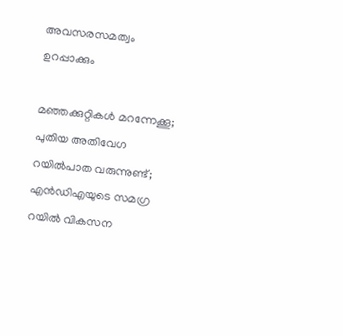അവസരസമത്വം ഉറപ്പാക്കും

മഞ്ഞക്കുറ്റികൾ മറന്നേക്കൂ; പുതിയ അതിവേഗ റയിൽപാത വരുന്നുണ്ട്; എൻഡിഎയുടെ സമഗ്ര റയിൽ വികസന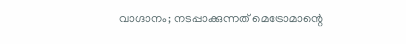വാഗ്ദാനം; നടപ്പാക്കുന്നത് മെട്രോമാന്റെ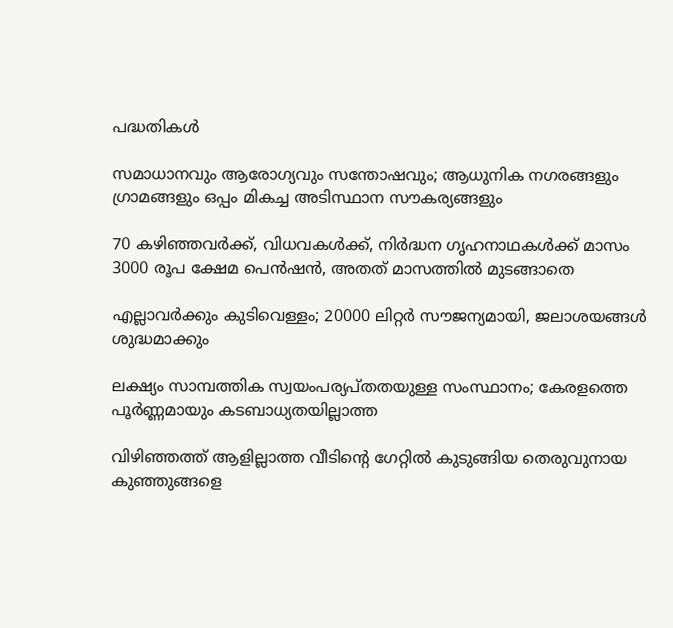പദ്ധതികൾ

സമാധാനവും ആരോഗ്യവും സന്തോഷവും; ആധുനിക നഗരങ്ങളും ഗ്രാമങ്ങളും ഒപ്പം മികച്ച അടിസ്ഥാന സൗകര്യങ്ങളും

70 കഴിഞ്ഞവർക്ക്, വിധവകൾക്ക്, നിർദ്ധന ഗൃഹനാഥകൾക്ക് മാസം 3000 രൂപ ക്ഷേമ പെൻഷൻ, അതത് മാസത്തിൽ മുടങ്ങാതെ

എല്ലാവർക്കും കുടിവെള്ളം; 20000 ലിറ്റർ സൗജന്യമായി, ജലാശയങ്ങൾ ശുദ്ധമാക്കും

ലക്ഷ്യം സാമ്പത്തിക സ്വയംപര്യപ്തതയുള്ള സംസ്ഥാനം; കേരളത്തെ പൂര്‍ണ്ണമായും കടബാധ്യതയില്ലാത്ത

വിഴിഞ്ഞത്ത് ആളില്ലാത്ത വീടിന്റെ ഗേറ്റില്‍ കുടുങ്ങിയ തെരുവുനായ കുഞ്ഞുങ്ങളെ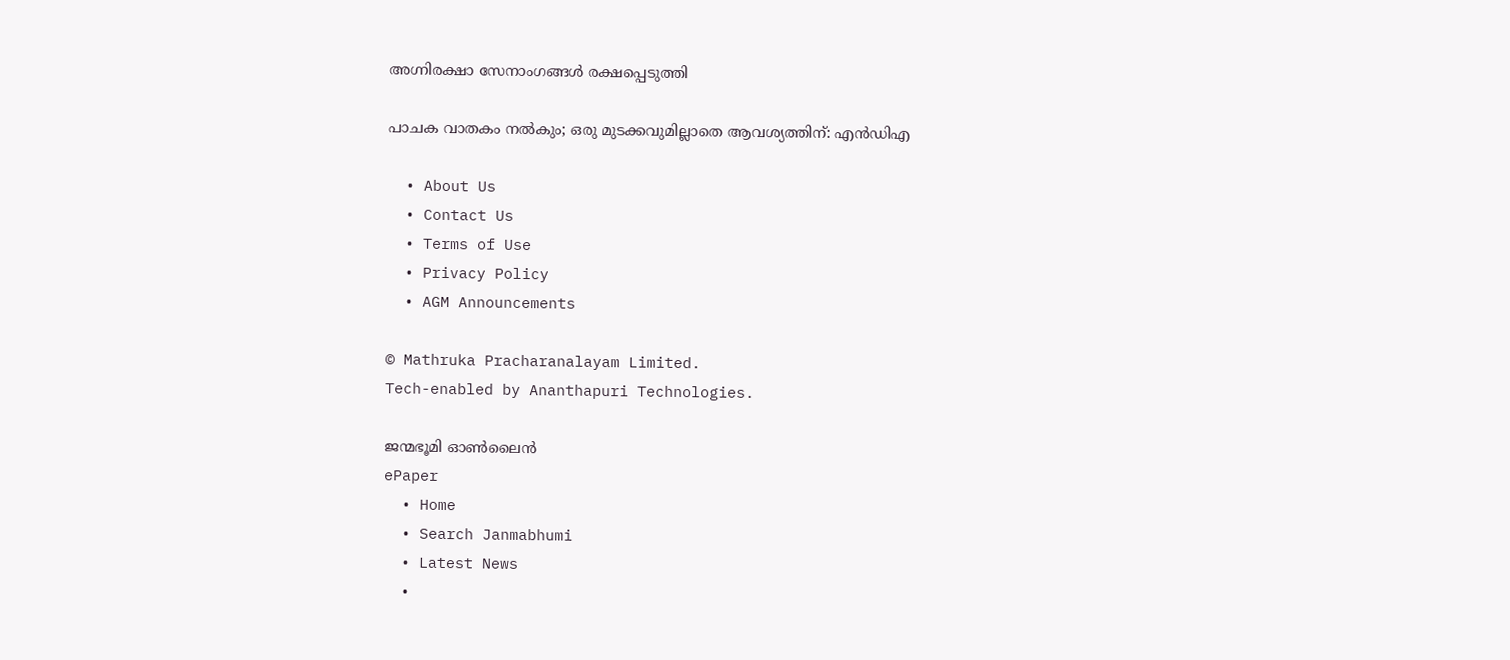അഗ്നിരക്ഷാ സേനാംഗങ്ങള്‍ രക്ഷപ്പെടുത്തി

പാചക വാതകം നൽകും; ഒരു മുടക്കവുമില്ലാതെ ആവശ്യത്തിന്: എൻഡിഎ

  • About Us
  • Contact Us
  • Terms of Use
  • Privacy Policy
  • AGM Announcements

© Mathruka Pracharanalayam Limited.
Tech-enabled by Ananthapuri Technologies.

ജന്മഭൂമി ഓണ്‍ലൈന്‍
ePaper
  • Home
  • Search Janmabhumi
  • Latest News
  •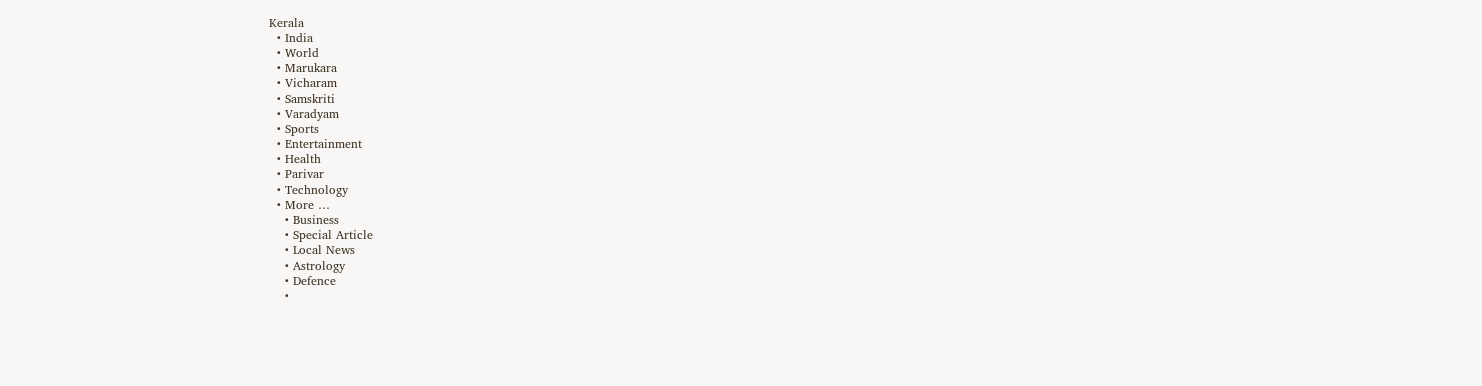Kerala
  • India
  • World
  • Marukara
  • Vicharam
  • Samskriti
  • Varadyam
  • Sports
  • Entertainment
  • Health
  • Parivar
  • Technology
  • More …
    • Business
    • Special Article
    • Local News
    • Astrology
    • Defence
    •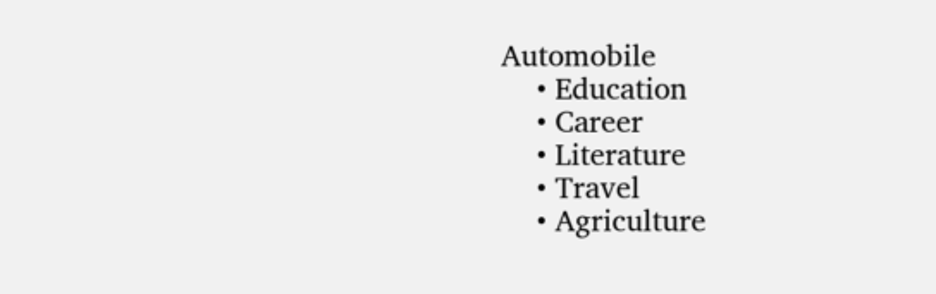Automobile
    • Education
    • Career
    • Literature
    • Travel
    • Agriculture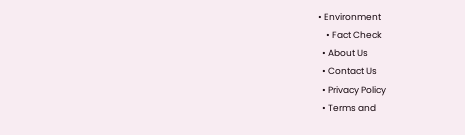• Environment
    • Fact Check
  • About Us
  • Contact Us
  • Privacy Policy
  • Terms and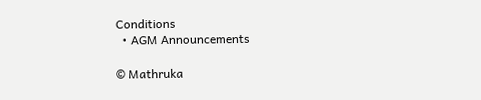Conditions
  • AGM Announcements

© Mathruka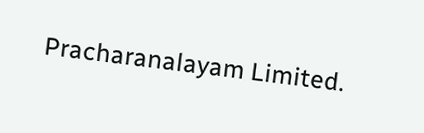Pracharanalayam Limited.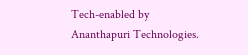Tech-enabled by Ananthapuri Technologies.